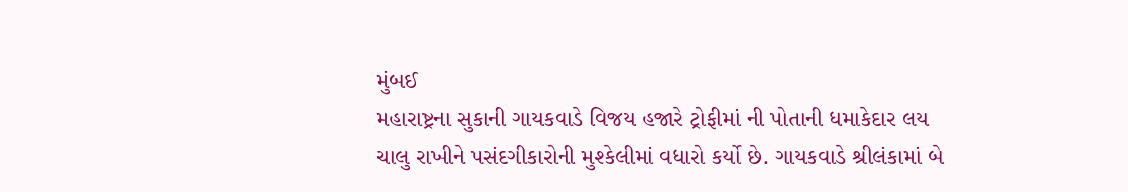મુંબઈ
મહારાષ્ટ્રના સુકાની ગાયકવાડે વિજય હજારે ટ્રોફીમાં ની પોતાની ધમાકેદાર લય ચાલુ રાખીને પસંદગીકારોની મુશ્કેલીમાં વધારો કર્યો છે. ગાયકવાડે શ્રીલંકામાં બે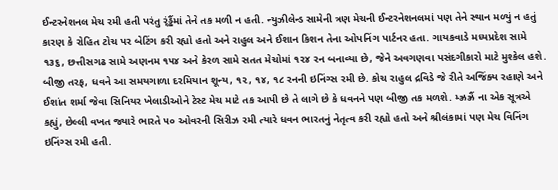ઈન્ટરનેશનલ મેચ રમી હતી પરંતુ ર્ંડ્ઢૈંમાં તેને તક મળી ન હતી. ન્યુઝીલેન્ડ સામેની ત્રણ મેચની ઈન્ટરનેશનલમાં પણ તેને સ્થાન મળ્યું ન હતું કારણ કે રોહિત ટોચ પર બેટિંગ કરી રહ્યો હતો અને રાહુલ અને ઈશાન કિશન તેના ઓપનિંગ પાર્ટનર હતા. ગાયકવાડે મધ્યપ્રદેશ સામે ૧૩૬, છત્તીસગઢ સામે અણનમ ૧૫૪ અને કેરળ સામે સતત મેચોમાં ૧૨૪ રન બનાવ્યા છે, જેને અવગણવા પસંદગીકારો માટે મુશ્કેલ હશે. બીજી તરફ, ધવને આ સમયગાળા દરમિયાન શૂન્ય, ૧૨, ૧૪, ૧૮ રનની ઇનિંગ્સ રમી છે. કોચ રાહુલ દ્રવિડે જે રીતે અજિંક્ય રહાણે અને ઈશાંત શર્મા જેવા સિનિયર ખેલાડીઓને ટેસ્ટ મેચ માટે તક આપી છે તે લાગે છે કે ધવનને પણ બીજી તક મળશે. મ્ઝ્રઝ્રૈં ના એક સૂત્રએ કહ્યું, છેલ્લી વખત જ્યારે ભારતે ૫૦ ઓવરની સિરીઝ રમી ત્યારે ધવન ભારતનું નેતૃત્વ કરી રહ્યો હતો અને શ્રીલંકામાં પણ મેચ વિનિંગ ઇનિંગ્સ રમી હતી.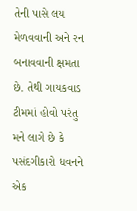તેની પાસે લય મેળવવાની અને રન બનાવવાની ક્ષમતા છે. તેથી ગાયકવાડ ટીમમાં હોવો પરંતુ મને લાગે છે કે પસંદગીકારો ધવનને એક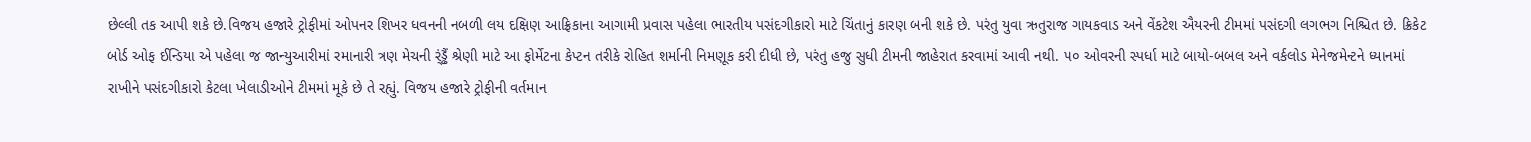છેલ્લી તક આપી શકે છે.વિજય હજારે ટ્રોફીમાં ઓપનર શિખર ધવનની નબળી લય દક્ષિણ આફ્રિકાના આગામી પ્રવાસ પહેલા ભારતીય પસંદગીકારો માટે ચિંતાનું કારણ બની શકે છે. પરંતુ યુવા ઋતુરાજ ગાયકવાડ અને વેંકટેશ ઐયરની ટીમમાં પસંદગી લગભગ નિશ્ચિત છે. ક્રિકેટ બોર્ડ ઓફ ઈન્ડિયા એ પહેલા જ જાન્યુઆરીમાં રમાનારી ત્રણ મેચની ર્ંડ્ઢૈં શ્રેણી માટે આ ફોર્મેટના કેપ્ટન તરીકે રોહિત શર્માની નિમણૂક કરી દીધી છે, પરંતુ હજુ સુધી ટીમની જાહેરાત કરવામાં આવી નથી. ૫૦ ઓવરની સ્પર્ધા માટે બાયો-બબલ અને વર્કલોડ મેનેજમેન્ટને ધ્યાનમાં રાખીને પસંદગીકારો કેટલા ખેલાડીઓને ટીમમાં મૂકે છે તે રહ્યું. વિજય હજારે ટ્રોફીની વર્તમાન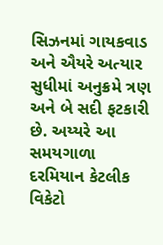સિઝનમાં ગાયકવાડ અને ઐયરે અત્યાર સુધીમાં અનુક્રમે ત્રણ અને બે સદી ફટકારી છે. અય્યરે આ સમયગાળા દરમિયાન કેટલીક વિકેટો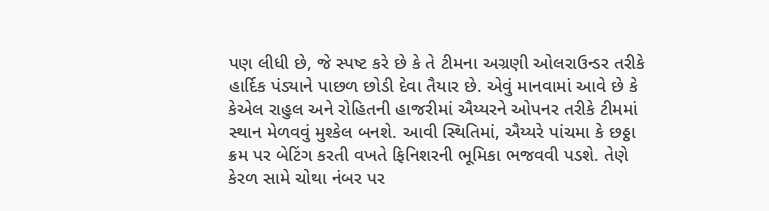પણ લીધી છે, જે સ્પષ્ટ કરે છે કે તે ટીમના અગ્રણી ઓલરાઉન્ડર તરીકે હાર્દિક પંડ્યાને પાછળ છોડી દેવા તૈયાર છે. એવું માનવામાં આવે છે કે કેએલ રાહુલ અને રોહિતની હાજરીમાં ઐય્યરને ઓપનર તરીકે ટીમમાં સ્થાન મેળવવું મુશ્કેલ બનશે. આવી સ્થિતિમાં, ઐય્યરે પાંચમા કે છઠ્ઠા ક્રમ પર બેટિંગ કરતી વખતે ફિનિશરની ભૂમિકા ભજવવી પડશે. તેણે કેરળ સામે ચોથા નંબર પર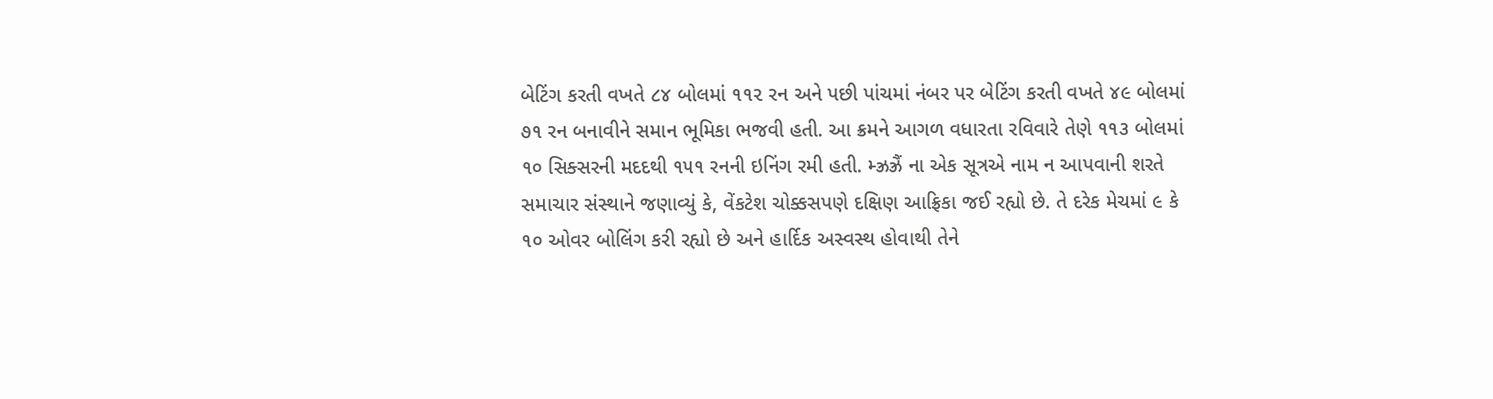બેટિંગ કરતી વખતે ૮૪ બોલમાં ૧૧૨ રન અને પછી પાંચમાં નંબર પર બેટિંગ કરતી વખતે ૪૯ બોલમાં ૭૧ રન બનાવીને સમાન ભૂમિકા ભજવી હતી. આ ક્રમને આગળ વધારતા રવિવારે તેણે ૧૧૩ બોલમાં ૧૦ સિક્સરની મદદથી ૧૫૧ રનની ઇનિંગ રમી હતી. મ્ઝ્રઝ્રૈં ના એક સૂત્રએ નામ ન આપવાની શરતે સમાચાર સંસ્થાને જણાવ્યું કે, વેંકટેશ ચોક્કસપણે દક્ષિણ આફ્રિકા જઈ રહ્યો છે. તે દરેક મેચમાં ૯ કે ૧૦ ઓવર બોલિંગ કરી રહ્યો છે અને હાર્દિક અસ્વસ્થ હોવાથી તેને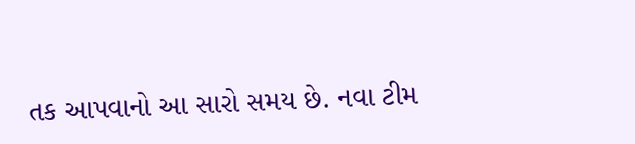તક આપવાનો આ સારો સમય છે. નવા ટીમ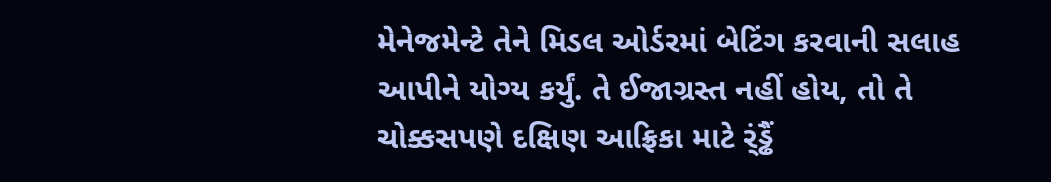મેનેજમેન્ટે તેને મિડલ ઓર્ડરમાં બેટિંગ કરવાની સલાહ આપીને યોગ્ય કર્યું. તે ઈજાગ્રસ્ત નહીં હોય, તો તે ચોક્કસપણે દક્ષિણ આફ્રિકા માટે ર્ંડ્ઢૈં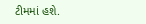ટીમમાં હશે.